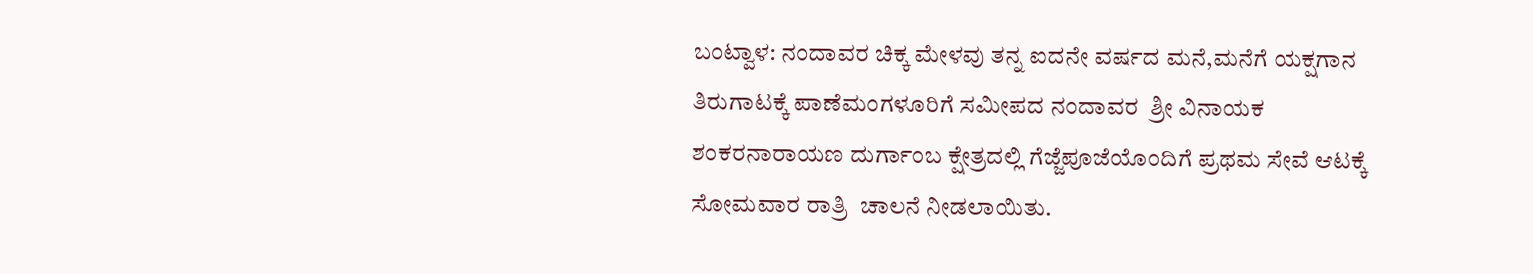ಬಂಟ್ವಾಳ: ನಂದಾವರ ಚಿಕ್ಕ ಮೇಳವು ತನ್ನ ಐದನೇ ವರ್ಷದ ಮನೆ,ಮನೆಗೆ ಯಕ್ಷಗಾನ ತಿರುಗಾಟಕ್ಕೆ ಪಾಣೆಮಂಗಳೂರಿಗೆ ಸಮೀಪದ ನಂದಾವರ  ಶ್ರೀ ವಿನಾಯಕ ಶಂಕರನಾರಾಯಣ ದುರ್ಗಾಂಬ ಕ್ಷೇತ್ರದಲ್ಲಿ ಗೆಜ್ಜೆಪೂಜೆಯೊಂದಿಗೆ ಪ್ರಥಮ ಸೇವೆ ಆಟಕ್ಕೆ ಸೋಮವಾರ ರಾತ್ರಿ  ಚಾಲನೆ ನೀಡಲಾಯಿತು.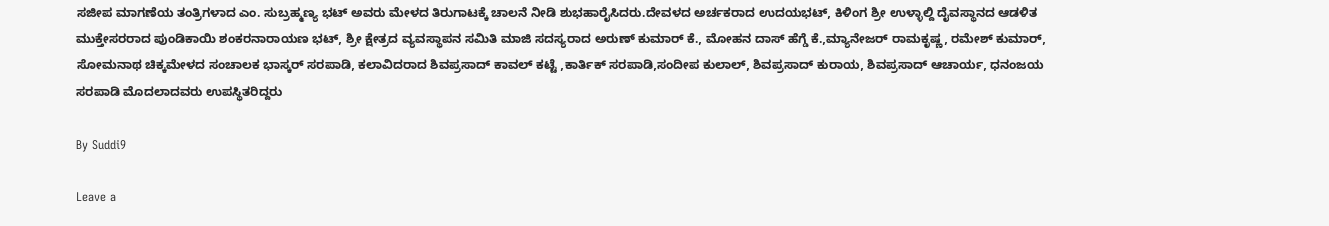ಸಜೀಪ ಮಾಗಣೆಯ ತಂತ್ರಿಗಳಾದ ಎಂ. ಸುಬ್ರಹ್ಮಣ್ಯ ಭಟ್ ಅವರು ಮೇಳದ ತಿರುಗಾಟಕ್ಕೆ ಚಾಲನೆ ನೀಡಿ ಶುಭಹಾರೈಸಿದರು.ದೇವಳದ ಅರ್ಚಕರಾದ ಉದಯಭಟ್, ಕಿಳಿಂಗ ಶ್ರೀ ಉಳ್ಳಾಲ್ದಿ ದೈವಸ್ಥಾನದ ಆಡಳಿತ ಮುಕ್ತೇಸರರಾದ ಪುಂಡಿಕಾಯಿ ಶಂಕರನಾರಾಯಣ ಭಟ್, ಶ್ರೀ ಕ್ಷೇತ್ರದ ವ್ಯವಸ್ಥಾಪನ ಸಮಿತಿ ಮಾಜಿ ಸದಸ್ಯರಾದ ಅರುಣ್ ಕುಮಾರ್ ಕೆ., ಮೋಹನ ದಾಸ್ ಹೆಗ್ಡೆ ಕೆ.,ಮ್ಯಾನೇಜರ್ ರಾಮಕೃಷ್ಣ, ರಮೇಶ್ ಕುಮಾರ್, ಸೋಮನಾಥ ಚಿಕ್ಕಮೇಳದ ಸಂಚಾಲಕ ಭಾಸ್ಕರ್ ಸರಪಾಡಿ, ಕಲಾವಿದರಾದ ಶಿವಪ್ರಸಾದ್ ಕಾವಲ್ ಕಟ್ಟೆ ,ಕಾರ್ತಿಕ್ ಸರಪಾಡಿ,ಸಂದೀಪ ಕುಲಾಲ್, ಶಿವಪ್ರಸಾದ್ ಕುರಾಯ, ಶಿವಪ್ರಸಾದ್ ಆಚಾರ್ಯ, ಧನಂಜಯ ಸರಪಾಡಿ ಮೊದಲಾದವರು ಉಪಸ್ಥಿತರಿದ್ದರು

By Suddi9

Leave a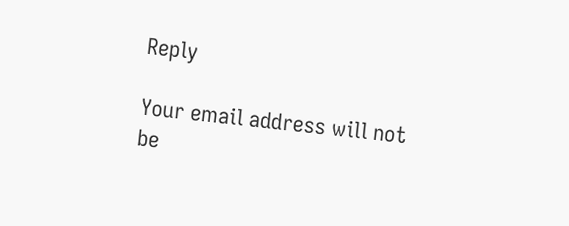Reply

Your email address will not be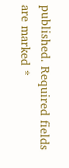published. Required fields are marked *